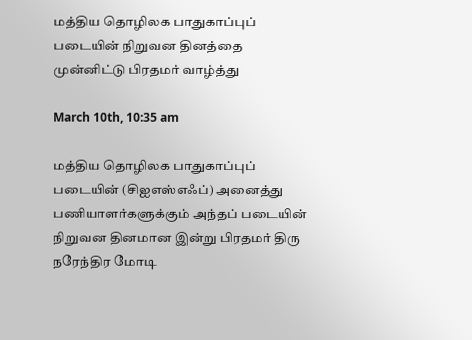மத்திய தொழிலக பாதுகாப்புப் படையின் நிறுவன தினத்தை முன்னிட்டு பிரதமர் வாழ்த்து

March 10th, 10:35 am

மத்திய தொழிலக பாதுகாப்புப் படையின் (சிஐஎஸ்எஃப்) அனைத்து பணியாளர்களுக்கும் அந்தப் படையின் நிறுவன தினமான இன்று பிரதமர் திரு நரேந்திர மோடி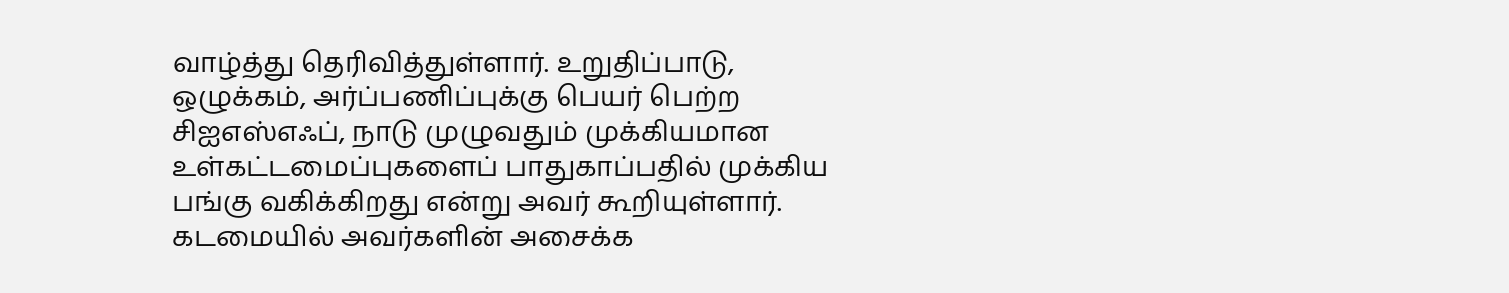வாழ்த்து தெரிவித்துள்ளார். உறுதிப்பாடு, ஒழுக்கம், அர்ப்பணிப்புக்கு பெயர் பெற்ற சிஐஎஸ்எஃப், நாடு முழுவதும் முக்கியமான உள்கட்டமைப்புகளைப் பாதுகாப்பதில் முக்கிய பங்கு வகிக்கிறது என்று அவர் கூறியுள்ளார். கடமையில் அவர்களின் அசைக்க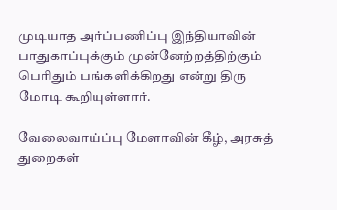முடியாத அர்ப்பணிப்பு இந்தியாவின் பாதுகாப்புக்கும் முன்னேற்றத்திற்கும் பெரிதும் பங்களிக்கிறது என்று திரு மோடி கூறியுள்ளார்.

வேலைவாய்ப்பு மேளாவின் கீழ், அரசுத் துறைகள்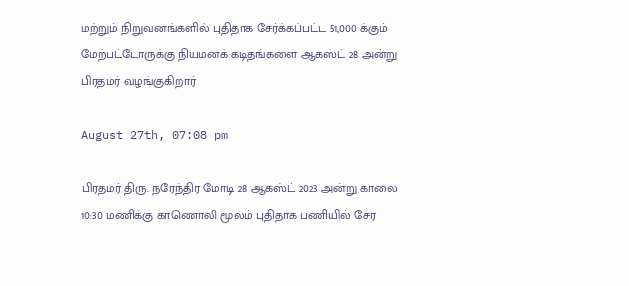மற்றும் நிறுவனங்களில் புதிதாக சேர்க்கப்பட்ட 51,000 க்கும் மேற்பட்டோருக்கு நியமனக் கடிதங்களை ஆகஸ்ட் 28 அன்று பிரதமர் வழங்குகிறார்

August 27th, 07:08 pm

பிரதமர் திரு. நரேந்திர மோடி 28 ஆகஸ்ட் 2023 அன்று காலை 10:30 மணிக்கு காணொலி மூலம் புதிதாக பணியில் சேர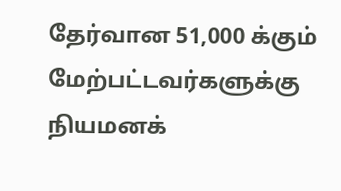தேர்வான 51,000 க்கும் மேற்பட்டவர்களுக்கு நியமனக்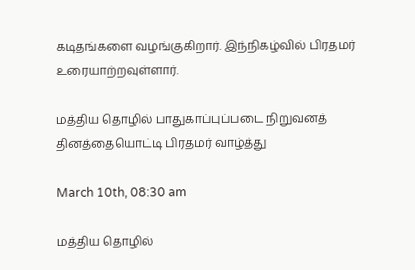கடிதங்களை வழங்குகிறார். இந்நிகழ்வில் பிரதமர் உரையாற்றவுள்ளார்.

மத்திய தொழில் பாதுகாப்புப்படை நிறுவனத் தினத்தையொட்டி பிரதமர் வாழ்த்து

March 10th, 08:30 am

மத்திய தொழில்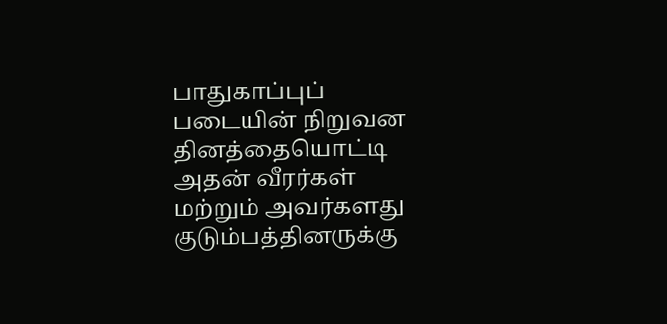பாதுகாப்புப் படையின் நிறுவன தினத்தையொட்டி அதன் வீரர்கள் மற்றும் அவர்களது குடும்பத்தினருக்கு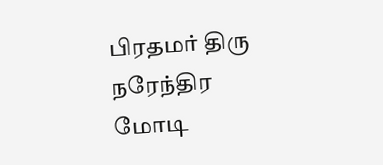பிரதமர் திரு நரேந்திர மோடி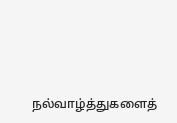நல்வாழ்த்துகளைத்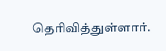தெரிவித்துள்ளார்.